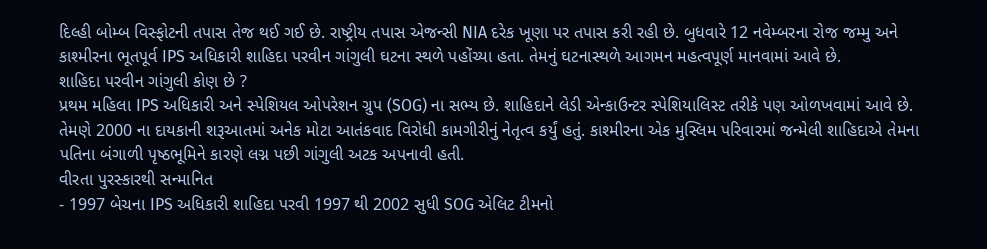દિલ્હી બોમ્બ વિસ્ફોટની તપાસ તેજ થઈ ગઈ છે. રાષ્ટ્રીય તપાસ એજન્સી NIA દરેક ખૂણા પર તપાસ કરી રહી છે. બુધવારે 12 નવેમ્બરના રોજ જમ્મુ અને કાશ્મીરના ભૂતપૂર્વ IPS અધિકારી શાહિદા પરવીન ગાંગુલી ઘટના સ્થળે પહોંચ્યા હતા. તેમનું ઘટનાસ્થળે આગમન મહત્વપૂર્ણ માનવામાં આવે છે.
શાહિદા પરવીન ગાંગુલી કોણ છે ?
પ્રથમ મહિલા IPS અધિકારી અને સ્પેશિયલ ઓપરેશન ગ્રુપ (SOG) ના સભ્ય છે. શાહિદાને લેડી એન્કાઉન્ટર સ્પેશિયાલિસ્ટ તરીકે પણ ઓળખવામાં આવે છે. તેમણે 2000 ના દાયકાની શરૂઆતમાં અનેક મોટા આતંકવાદ વિરોધી કામગીરીનું નેતૃત્વ કર્યું હતું. કાશ્મીરના એક મુસ્લિમ પરિવારમાં જન્મેલી શાહિદાએ તેમના પતિના બંગાળી પૃષ્ઠભૂમિને કારણે લગ્ન પછી ગાંગુલી અટક અપનાવી હતી.
વીરતા પુરસ્કારથી સન્માનિત
- 1997 બેચના IPS અધિકારી શાહિદા પરવી 1997 થી 2002 સુધી SOG એલિટ ટીમનો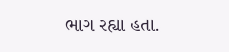ભાગ રહ્યા હતા.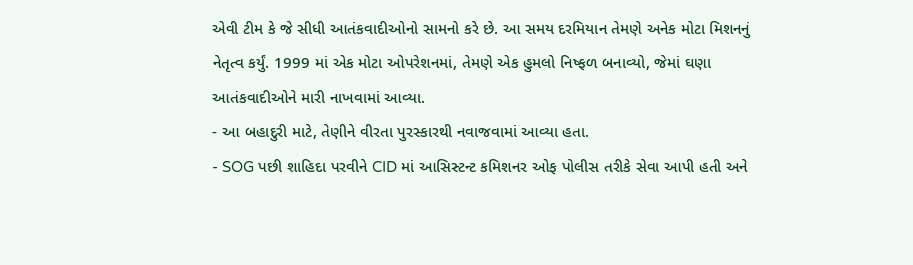એવી ટીમ કે જે સીધી આતંકવાદીઓનો સામનો કરે છે. આ સમય દરમિયાન તેમણે અનેક મોટા મિશનનું નેતૃત્વ કર્યું. 1999 માં એક મોટા ઓપરેશનમાં, તેમણે એક હુમલો નિષ્ફળ બનાવ્યો, જેમાં ઘણા આતંકવાદીઓને મારી નાખવામાં આવ્યા.
- આ બહાદુરી માટે, તેણીને વીરતા પુરસ્કારથી નવાજવામાં આવ્યા હતા.
- SOG પછી શાહિદા પરવીને CID માં આસિસ્ટન્ટ કમિશનર ઓફ પોલીસ તરીકે સેવા આપી હતી અને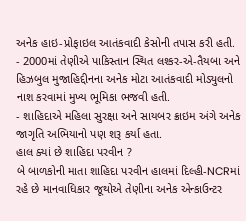અનેક હાઇ-પ્રોફાઇલ આતંકવાદી કેસોની તપાસ કરી હતી.
- 2000માં તેણીએ પાકિસ્તાન સ્થિત લશ્કર-એ-તૈયબા અને હિઝબુલ મુજાહિદ્દીનના અનેક મોટા આતંકવાદી મોડ્યુલનો નાશ કરવામાં મુખ્ય ભૂમિકા ભજવી હતી.
- શાહિદાએ મહિલા સુરક્ષા અને સાયબર ક્રાઇમ અંગે અનેક જાગૃતિ અભિયાનો પણ શરૂ કર્યા હતા.
હાલ ક્યાં છે શાહિદા પરવીન ?
બે બાળકોની માતા શાહિદા પરવીન હાલમાં દિલ્હી-NCRમાં રહે છે માનવાધિકાર જૂથોએ તેણીના અનેક એન્કાઉન્ટર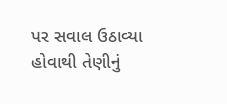પર સવાલ ઉઠાવ્યા હોવાથી તેણીનું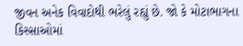જીવન અનેક વિવાદોથી ભરેલું રહ્યું છે. જો કે મોટાભાગના કિસ્સાઓમાં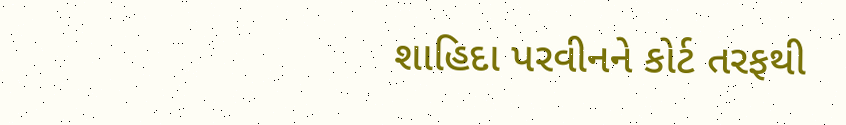શાહિદા પરવીનને કોર્ટ તરફથી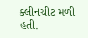ક્લીનચીટ મળી હતી.